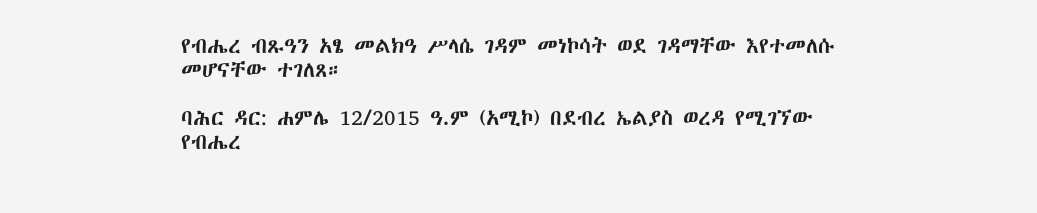የብሔረ ብጹዓን አፄ መልክዓ ሥላሴ ገዳም መነኮሳት ወደ ገዳማቸው እየተመለሱ መሆናቸው ተገለጸ።

ባሕር ዳር: ሐምሌ 12/2015 ዓ.ም (አሚኮ) በደብረ ኤልያስ ወረዳ የሚገኘው የብሔረ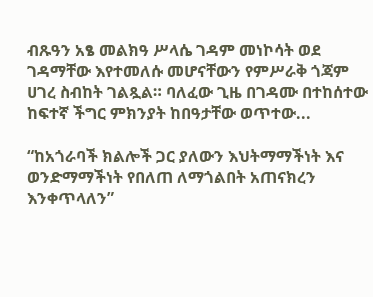ብጹዓን አፄ መልክዓ ሥላሴ ገዳም መነኮሳት ወደ ገዳማቸው እየተመለሱ መሆናቸውን የምሥራቅ ጎጃም ሀገረ ስብከት ገልጿል። ባለፈው ጊዜ በገዳሙ በተከሰተው ከፍተኛ ችግር ምክንያት ከበዓታቸው ወጥተው...

“ከአጎራባች ክልሎች ጋር ያለውን እህትማማችነት እና ወንድማማችነት የበለጠ ለማጎልበት አጠናክረን እንቀጥላለን”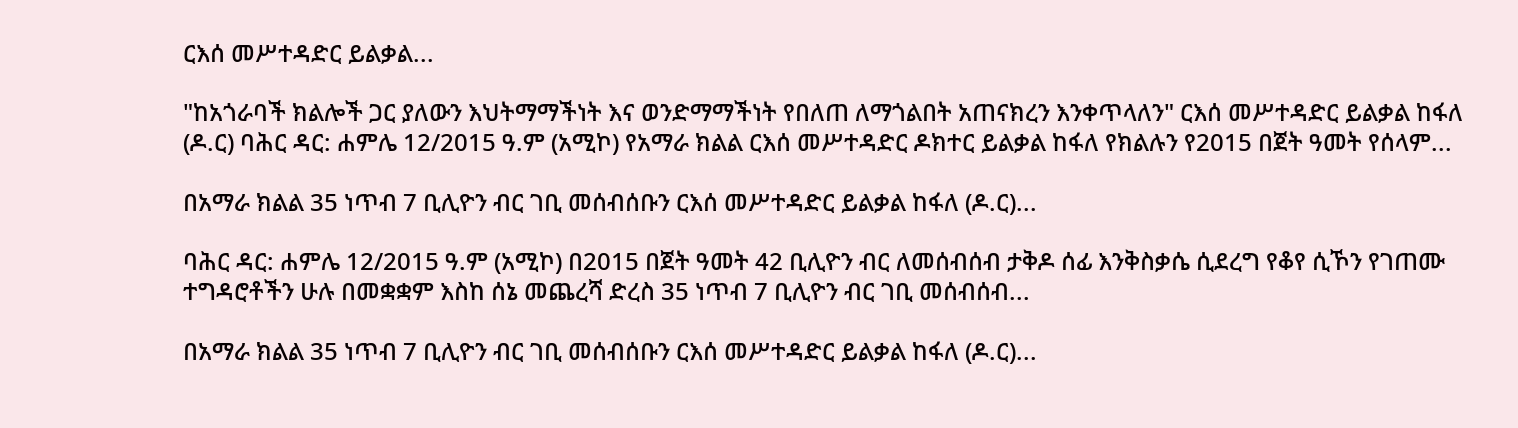ርእሰ መሥተዳድር ይልቃል...

"ከአጎራባች ክልሎች ጋር ያለውን እህትማማችነት እና ወንድማማችነት የበለጠ ለማጎልበት አጠናክረን እንቀጥላለን" ርእሰ መሥተዳድር ይልቃል ከፋለ (ዶ.ር) ባሕር ዳር: ሐምሌ 12/2015 ዓ.ም (አሚኮ) የአማራ ክልል ርእሰ መሥተዳድር ዶክተር ይልቃል ከፋለ የክልሉን የ2015 በጀት ዓመት የሰላም...

በአማራ ክልል 35 ነጥብ 7 ቢሊዮን ብር ገቢ መሰብሰቡን ርእሰ መሥተዳድር ይልቃል ከፋለ (ዶ.ር)...

ባሕር ዳር: ሐምሌ 12/2015 ዓ.ም (አሚኮ) በ2015 በጀት ዓመት 42 ቢሊዮን ብር ለመሰብሰብ ታቅዶ ሰፊ እንቅስቃሴ ሲደረግ የቆየ ሲኾን የገጠሙ ተግዳሮቶችን ሁሉ በመቋቋም እስከ ሰኔ መጨረሻ ድረስ 35 ነጥብ 7 ቢሊዮን ብር ገቢ መሰብሰብ...

በአማራ ክልል 35 ነጥብ 7 ቢሊዮን ብር ገቢ መሰብሰቡን ርእሰ መሥተዳድር ይልቃል ከፋለ (ዶ.ር)...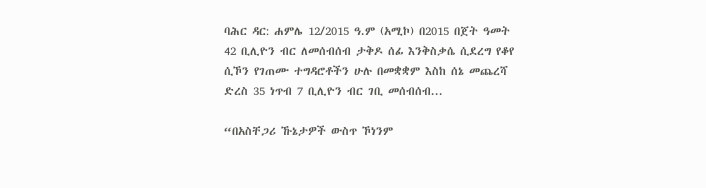ባሕር ዳር: ሐምሌ 12/2015 ዓ.ም (አሚኮ) በ2015 በጀት ዓመት 42 ቢሊዮን ብር ለመሰብሰብ ታቅዶ ሰፊ እንቅስቃሴ ሲደረግ የቆየ ሲኾን የገጠሙ ተግዳሮቶችን ሁሉ በመቋቋም እስከ ሰኔ መጨረሻ ድረስ 35 ነጥብ 7 ቢሊዮን ብር ገቢ መሰብሰብ...

“በአስቸጋሪ ኹኔታዎች ውስጥ ኾነንም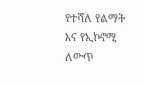የተሻለ የልማት እና የኢኮኖሚ ለውጥ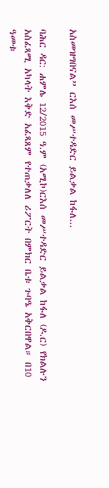አስመዝግበናል” ርእሰ መሥተዳድር ይልቃል ከፋለ...

ባሕር ዳር: ሐምሌ 12/2015 ዓ.ም (አሚኮ)ርእሰ መሥተዳድር ይልቃል ከፋለ (ዶ.ር) የክልሉን አስፈጻሚ አካላት እቅድ አፈጻጸም የተጠቃለለ ሪፖርት በምክር ቤቱ ጉባዔ አቅርበዋል። በ10 ዓመቱ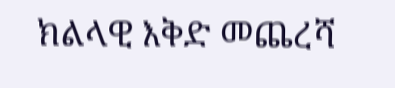ክልላዊ እቅድ መጨረሻ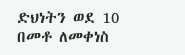ድህነትን ወደ 10 በመቶ ለመቀነስ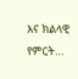እና ክልላዊ የምርት...